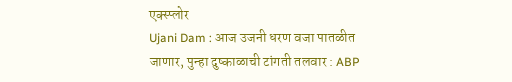एक्स्प्लोर
Ujani Dam : आज उजनी धरण वजा पातळीत जाणार, पुन्हा दुष्काळाची टांगती तलवार : ABP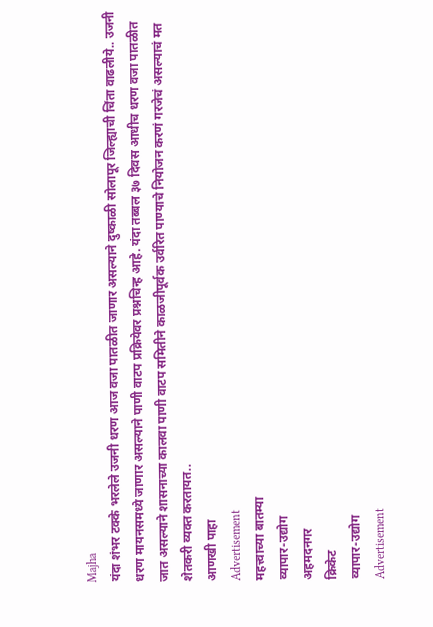Majha
यंदा शंभर टक्के भरलेले उजनी धरण आज वजा पातळीत जाणार असल्याने दुष्काळी सोलापूर जिल्ह्याची चिंता वाढलीये.. उजनी धरण मायनसमध्ये जाणार असल्याने पाणी वाटप प्रक्रियेवर प्रश्नचिन्ह आहे. यंदा तब्बल ३७ दिवस आधीच धरण वजा पातळीत जात असल्याने शासनाच्या कालवा पाणी वाटप समितीने काळजीपूर्वक उर्वरित पाण्याचे नियोजन करणं गरजेचं असल्याचं मत शेतकरी व्यक्त करतायत..
आणखी पाहा
Advertisement
महत्त्वाच्या बातम्या
व्यापार-उद्योग
अहमदनगर
क्रिकेट
व्यापार-उद्योग
Advertisement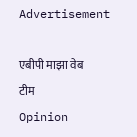Advertisement

एबीपी माझा वेब टीम
Opinion